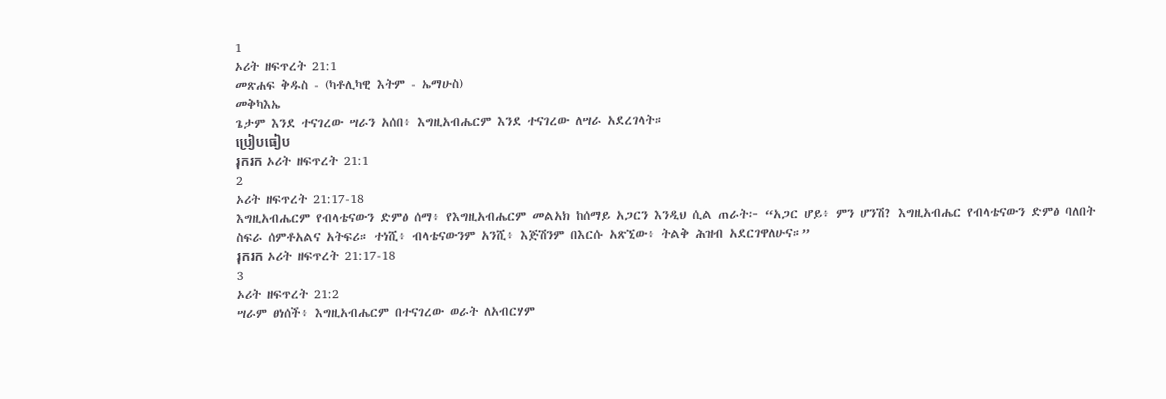1
ኦሪት ዘፍጥረት 21:1
መጽሐፍ ቅዱስ - (ካቶሊካዊ እትም - ኤማሁስ)
መቅካእኤ
ጌታም እንደ ተናገረው ሣራን አሰበ፥ እግዚአብሔርም እንደ ተናገረው ለሣራ አደረገላት።
ប្រៀបធៀប
រុករក ኦሪት ዘፍጥረት 21:1
2
ኦሪት ዘፍጥረት 21:17-18
እግዚአብሔርም የብላቴናውን ድምፅ ሰማ፥ የእግዚአብሔርም መልአክ ከሰማይ አጋርን እንዲህ ሲል ጠራት፦ “አጋር ሆይ፥ ምን ሆንሽ? እግዚአብሔር የብላቴናውን ድምፅ ባለበት ስፍራ ሰምቶአልና አትፍሪ። ተነሺ፥ ብላቴናውንም አንሺ፥ እጅሽንም በእርሱ አጽኚው፥ ትልቅ ሕዝብ አደርገዋለሁና።”
រុករក ኦሪት ዘፍጥረት 21:17-18
3
ኦሪት ዘፍጥረት 21:2
ሣራም ፀነሰች፥ እግዚአብሔርም በተናገረው ወራት ለአብርሃም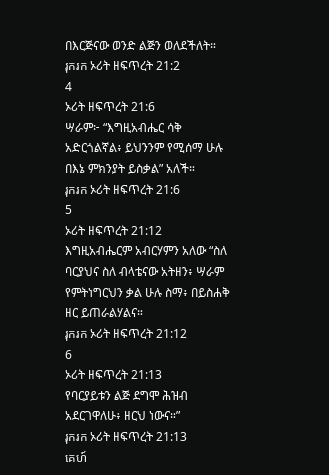በእርጅናው ወንድ ልጅን ወለደችለት።
រុករក ኦሪት ዘፍጥረት 21:2
4
ኦሪት ዘፍጥረት 21:6
ሣራም፦ “እግዚአብሔር ሳቅ አድርጎልኛል፥ ይህንንም የሚሰማ ሁሉ በእኔ ምክንያት ይስቃል” አለች።
រុករក ኦሪት ዘፍጥረት 21:6
5
ኦሪት ዘፍጥረት 21:12
እግዚአብሔርም አብርሃምን አለው “ስለ ባርያህና ስለ ብላቴናው አትዘን፥ ሣራም የምትነግርህን ቃል ሁሉ ስማ፥ በይስሐቅ ዘር ይጠራልሃልና።
រុករក ኦሪት ዘፍጥረት 21:12
6
ኦሪት ዘፍጥረት 21:13
የባርያይቱን ልጅ ደግሞ ሕዝብ አደርገዋለሁ፥ ዘርህ ነውና።”
រុករក ኦሪት ዘፍጥረት 21:13
គេហ៍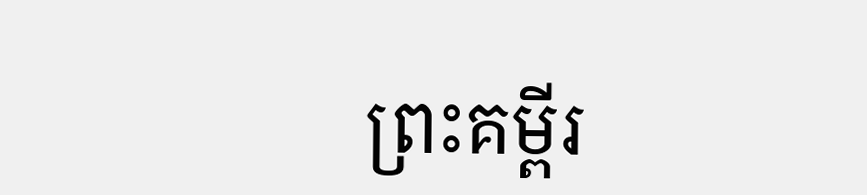ព្រះគម្ពីរ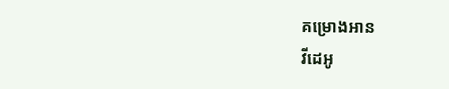គម្រោងអាន
វីដេអូ